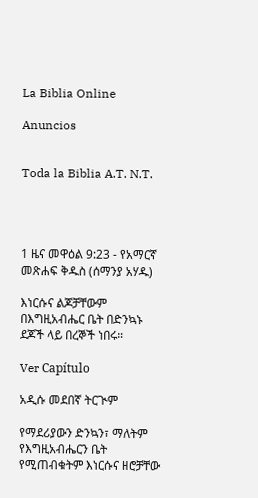La Biblia Online

Anuncios


Toda la Biblia A.T. N.T.




1 ዜና መዋዕል 9:23 - የአማርኛ መጽሐፍ ቅዱስ (ሰማንያ አሃዱ)

እነርሱና ልጆቻቸውም በእግዚአብሔር ቤት በድንኳኑ ደጆች ላይ በረኞች ነበሩ።

Ver Capítulo

አዲሱ መደበኛ ትርጒም

የማደሪያውን ድንኳን፣ ማለትም የእግዚአብሔርን ቤት የሚጠብቁትም እነርሱና ዘሮቻቸው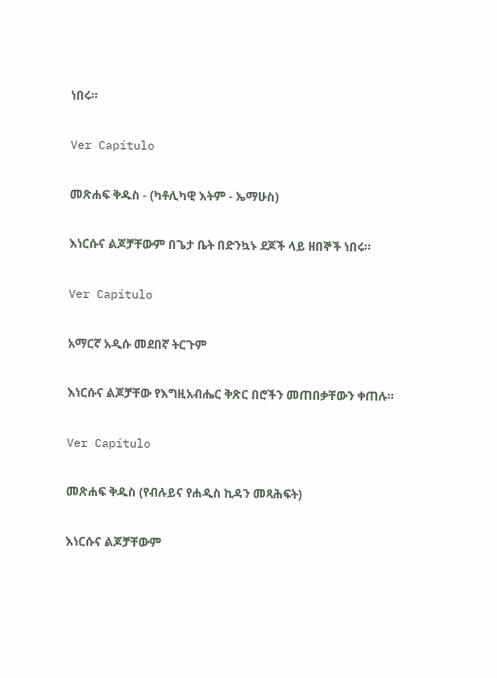ነበሩ።

Ver Capítulo

መጽሐፍ ቅዱስ - (ካቶሊካዊ እትም - ኤማሁስ)

እነርሱና ልጆቻቸውም በጌታ ቤት በድንኳኑ ደጆች ላይ ዘበኞች ነበሩ።

Ver Capítulo

አማርኛ አዲሱ መደበኛ ትርጉም

እነርሱና ልጆቻቸው የእግዚአብሔር ቅጽር በሮችን መጠበቃቸውን ቀጠሉ።

Ver Capítulo

መጽሐፍ ቅዱስ (የብሉይና የሐዲስ ኪዳን መጻሕፍት)

እነርሱና ልጆቻቸውም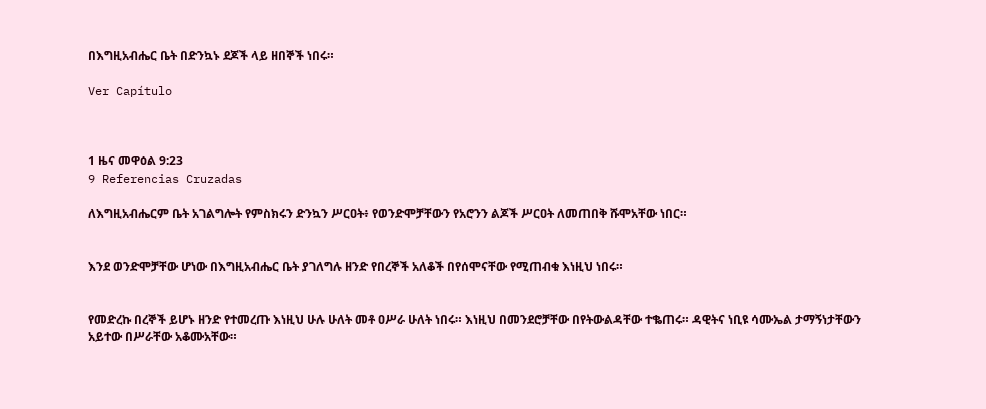በእግዚአብሔር ቤት በድንኳኑ ደጆች ላይ ዘበኞች ነበሩ።

Ver Capítulo



1 ዜና መዋዕል 9:23
9 Referencias Cruzadas

ለእግዚአብሔርም ቤት አገልግሎት የምስክሩን ድንኳን ሥርዐት፥ የወንድሞቻቸውን የአሮንን ልጆች ሥርዐት ለመጠበቅ ሹሞአቸው ነበር።


እንደ ወንድሞቻቸው ሆነው በእግዚአብሔር ቤት ያገለግሉ ዘንድ የበረኞች አለቆች በየሰሞናቸው የሚጠብቁ እነዚህ ነበሩ።


የመድረኩ በረኞች ይሆኑ ዘንድ የተመረጡ እነዚህ ሁሉ ሁለት መቶ ዐሥራ ሁለት ነበሩ። እነዚህ በመንደሮቻቸው በየትውልዳቸው ተቈጠሩ። ዳዊትና ነቢዩ ሳሙኤል ታማኝነታቸውን አይተው በሥራቸው አቆሙአቸው።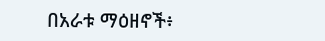በአራቱ ማዕዘኖች፥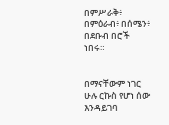በምሥራቅ፥ በምዕራብ፥ በሰሜን፥ በደቡብ በሮች ነበሩ።


በማናቸውም ነገር ሁሉ ርኩስ የሆነ ሰው እንዳይገባ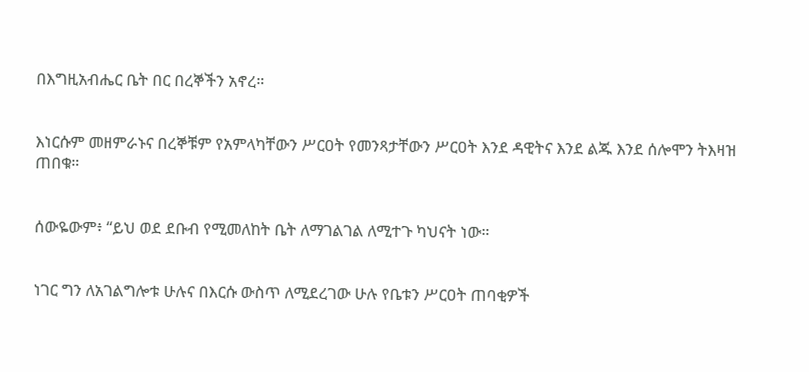በእግዚአብሔር ቤት በር በረኞችን አኖረ።


እነርሱም መዘምራኑና በረኞቹም የአምላካቸውን ሥርዐት የመንጻታቸውን ሥርዐት እንደ ዳዊትና እንደ ልጁ እንደ ሰሎሞን ትእዛዝ ጠበቁ።


ሰውዬውም፥ “ይህ ወደ ደቡብ የሚመለከት ቤት ለማገልገል ለሚተጉ ካህናት ነው።


ነገር ግን ለአገልግሎቱ ሁሉና በእርሱ ውስጥ ለሚደረገው ሁሉ የቤቱን ሥርዐት ጠባቂዎች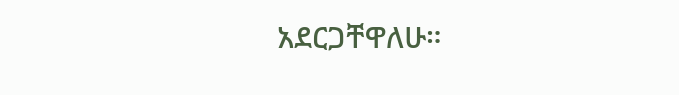አደርጋቸዋለሁ።